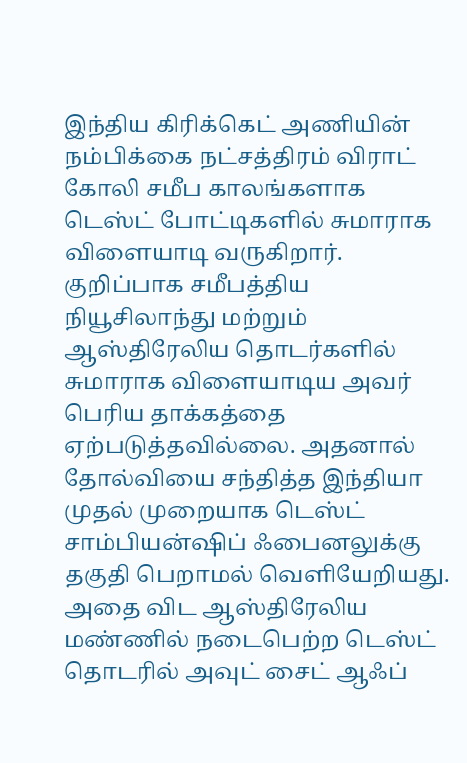இந்திய கிரிக்கெட் அணியின் நம்பிக்கை நட்சத்திரம் விராட் கோலி சமீப காலங்களாக டெஸ்ட் போட்டிகளில் சுமாராக விளையாடி வருகிறார். குறிப்பாக சமீபத்திய நியூசிலாந்து மற்றும் ஆஸ்திரேலிய தொடர்களில் சுமாராக விளையாடிய அவர் பெரிய தாக்கத்தை ஏற்படுத்தவில்லை. அதனால் தோல்வியை சந்தித்த இந்தியா முதல் முறையாக டெஸ்ட் சாம்பியன்ஷிப் ஃபைனலுக்கு தகுதி பெறாமல் வெளியேறியது.
அதை விட ஆஸ்திரேலிய மண்ணில் நடைபெற்ற டெஸ்ட் தொடரில் அவுட் சைட் ஆஃப்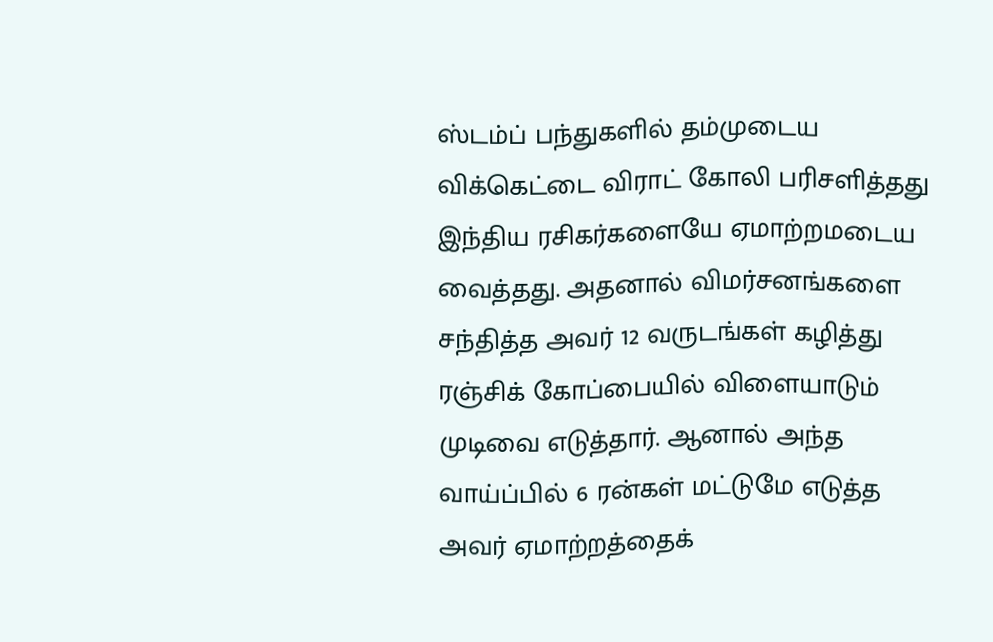ஸ்டம்ப் பந்துகளில் தம்முடைய விக்கெட்டை விராட் கோலி பரிசளித்தது இந்திய ரசிகர்களையே ஏமாற்றமடைய வைத்தது. அதனால் விமர்சனங்களை சந்தித்த அவர் 12 வருடங்கள் கழித்து ரஞ்சிக் கோப்பையில் விளையாடும் முடிவை எடுத்தார். ஆனால் அந்த வாய்ப்பில் 6 ரன்கள் மட்டுமே எடுத்த அவர் ஏமாற்றத்தைக்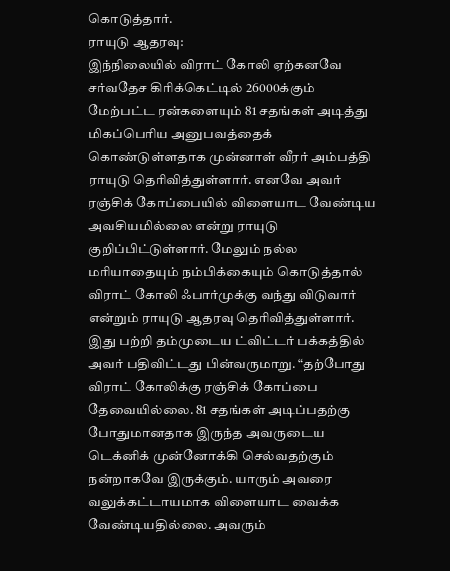கொடுத்தார்.
ராயுடு ஆதரவு:
இந்நிலையில் விராட் கோலி ஏற்கனவே சர்வதேச கிரிக்கெட்டில் 26000க்கும் மேற்பட்ட ரன்களையும் 81 சதங்கள் அடித்து மிகப்பெரிய அனுபவத்தைக் கொண்டுள்ளதாக முன்னாள் வீரர் அம்பத்தி ராயுடு தெரிவித்துள்ளார். எனவே அவர் ரஞ்சிக் கோப்பையில் விளையாட வேண்டிய அவசியமில்லை என்று ராயுடு குறிப்பிட்டுள்ளார். மேலும் நல்ல மரியாதையும் நம்பிக்கையும் கொடுத்தால் விராட் கோலி ஃபார்முக்கு வந்து விடுவார் என்றும் ராயுடு ஆதரவு தெரிவித்துள்ளார்.
இது பற்றி தம்முடைய ட்விட்டர் பக்கத்தில் அவர் பதிவிட்டது பின்வருமாறு. “தற்போது விராட் கோலிக்கு ரஞ்சிக் கோப்பை தேவையில்லை. 81 சதங்கள் அடிப்பதற்கு போதுமானதாக இருந்த அவருடைய டெக்னிக் முன்னோக்கி செல்வதற்கும் நன்றாகவே இருக்கும். யாரும் அவரை வலுக்கட்டாயமாக விளையாட வைக்க வேண்டியதில்லை. அவரும்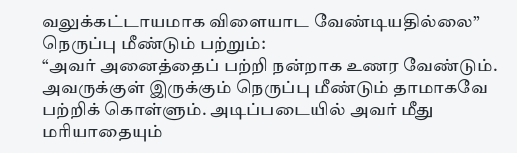வலுக்கட்டாயமாக விளையாட வேண்டியதில்லை”
நெருப்பு மீண்டும் பற்றும்:
“அவர் அனைத்தைப் பற்றி நன்றாக உணர வேண்டும். அவருக்குள் இருக்கும் நெருப்பு மீண்டும் தாமாகவே பற்றிக் கொள்ளும். அடிப்படையில் அவர் மீது மரியாதையும்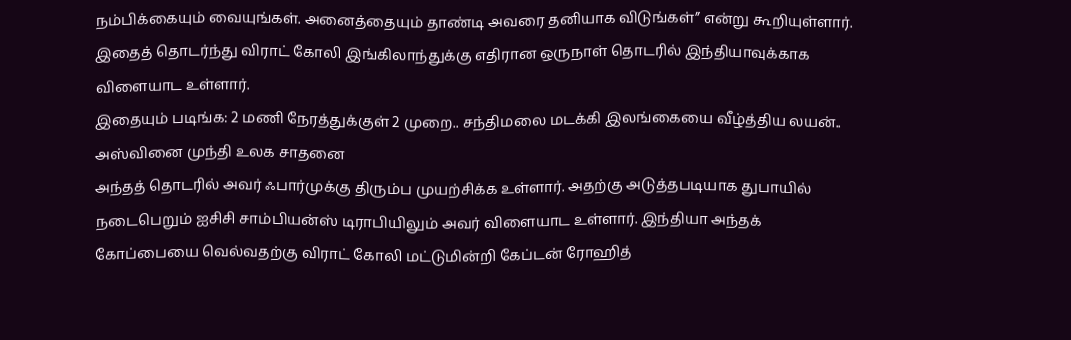நம்பிக்கையும் வையுங்கள். அனைத்தையும் தாண்டி அவரை தனியாக விடுங்கள்” என்று கூறியுள்ளார். இதைத் தொடர்ந்து விராட் கோலி இங்கிலாந்துக்கு எதிரான ஒருநாள் தொடரில் இந்தியாவுக்காக விளையாட உள்ளார்.
இதையும் படிங்க: 2 மணி நேரத்துக்குள் 2 முறை.. சந்திமலை மடக்கி இலங்கையை வீழ்த்திய லயன்.. அஸ்வினை முந்தி உலக சாதனை
அந்தத் தொடரில் அவர் ஃபார்முக்கு திரும்ப முயற்சிக்க உள்ளார். அதற்கு அடுத்தபடியாக துபாயில் நடைபெறும் ஐசிசி சாம்பியன்ஸ் டிராபியிலும் அவர் விளையாட உள்ளார். இந்தியா அந்தக் கோப்பையை வெல்வதற்கு விராட் கோலி மட்டுமின்றி கேப்டன் ரோஹித்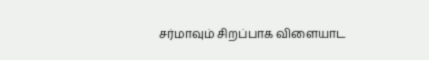சர்மாவும் சிறப்பாக விளையாட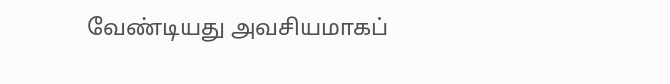வேண்டியது அவசியமாகப்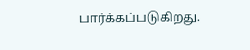பார்க்கப்படுகிறது.